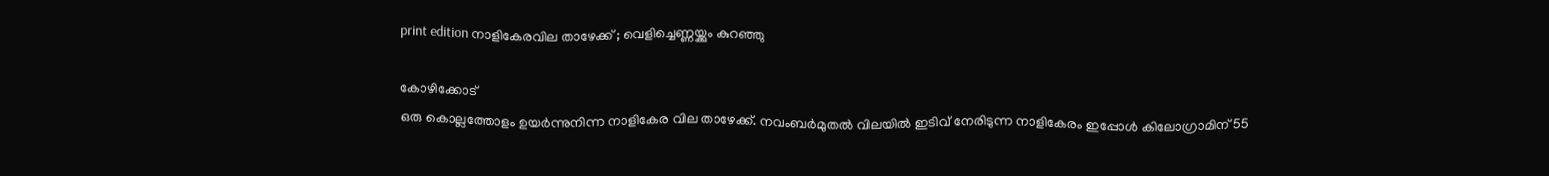print edition നാളികേരവില താഴേക്ക് ; വെളിച്ചെണ്ണയ്ക്കും കുറഞ്ഞു

കോഴിക്കോട്
ഒരു കൊല്ലത്തോളം ഉയർന്നുനിന്ന നാളികേര വില താഴേക്ക്. നവംബർമുതൽ വിലയിൽ ഇടിവ് നേരിടുന്ന നാളികേരം ഇപ്പോൾ കിലോഗ്രാമിന് 55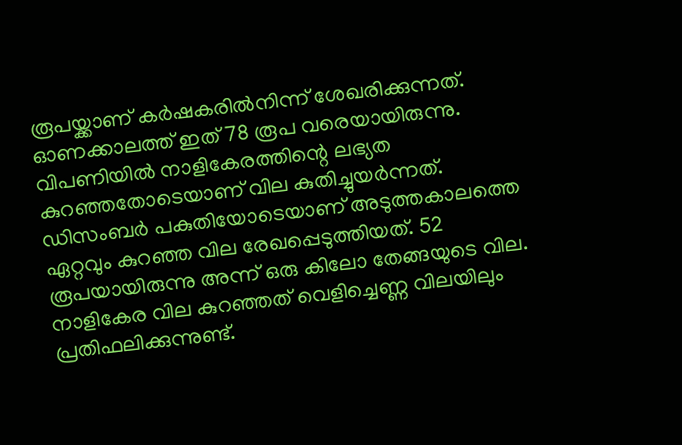രൂപയ്ക്കാണ് കർഷകരിൽനിന്ന് ശേഖരിക്കുന്നത്. ഓണക്കാലത്ത് ഇത് 78 രൂപ വരെയായിരുന്നു. വിപണിയിൽ നാളികേരത്തിന്റെ ലഭ്യത കുറഞ്ഞതോടെയാണ് വില കുതിച്ചുയർന്നത്. ഡിസംബർ പകുതിയോടെയാണ് അടുത്തകാലത്തെ ഏറ്റവും കുറഞ്ഞ വില രേഖപ്പെടുത്തിയത്. 52 രൂപയായിരുന്നു അന്ന് ഒരു കിലോ തേങ്ങയുടെ വില.
നാളികേര വില കുറഞ്ഞത് വെളിച്ചെണ്ണ വിലയിലും പ്രതിഫലിക്കുന്നുണ്ട്.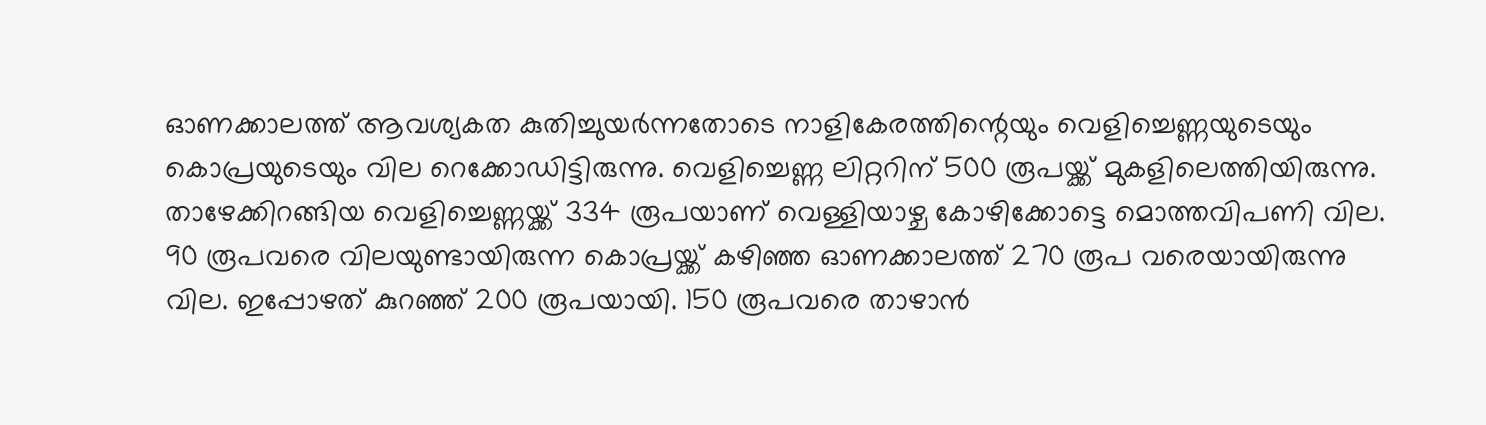ഓണക്കാലത്ത് ആവശ്യകത കുതിച്ചുയർന്നതോടെ നാളികേരത്തിന്റെയും വെളിച്ചെണ്ണയുടെയും കൊപ്രയുടെയും വില റെക്കോഡിട്ടിരുന്നു. വെളിച്ചെണ്ണ ലിറ്ററിന് 500 രൂപയ്ക്ക് മുകളിലെത്തിയിരുന്നു. താഴേക്കിറങ്ങിയ വെളിച്ചെണ്ണയ്ക്ക് 334 രൂപയാണ് വെള്ളിയാഴ്ച കോഴിക്കോട്ടെ മൊത്തവിപണി വില. 90 രൂപവരെ വിലയുണ്ടായിരുന്ന കൊപ്രയ്ക്ക് കഴിഞ്ഞ ഓണക്കാലത്ത് 270 രൂപ വരെയായിരുന്നു വില. ഇപ്പോഴത് കുറഞ്ഞ് 200 രൂപയായി. 150 രൂപവരെ താഴാൻ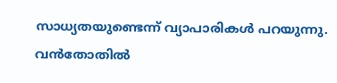സാധ്യതയുണ്ടെന്ന് വ്യാപാരികൾ പറയുന്നു.
വൻതോതിൽ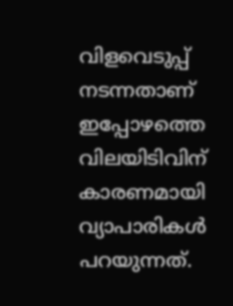വിളവെടുപ്പ് നടന്നതാണ് ഇപ്പോഴത്തെ വിലയിടിവിന് കാരണമായി വ്യാപാരികൾ പറയുന്നത്.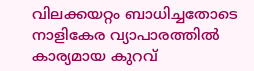വിലക്കയറ്റം ബാധിച്ചതോടെ നാളികേര വ്യാപാരത്തിൽ കാര്യമായ കുറവ്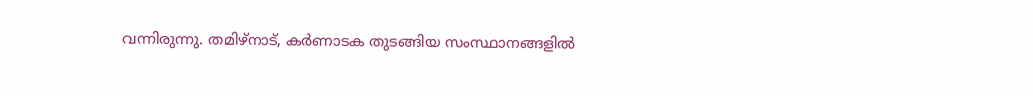വന്നിരുന്നു. തമിഴ്നാട്, കർണാടക തുടങ്ങിയ സംസ്ഥാനങ്ങളിൽ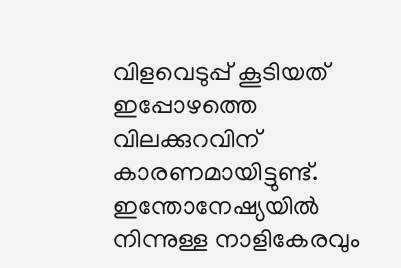വിളവെടുപ്പ് കൂടിയത് ഇപ്പോഴത്തെ വിലക്കുറവിന് കാരണമായിട്ടുണ്ട്. ഇന്തോനേഷ്യയിൽ നിന്നുള്ള നാളികേരവും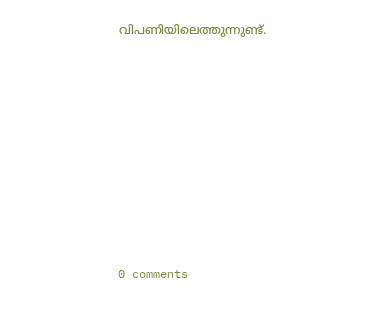വിപണിയിലെത്തുന്നുണ്ട്.










0 comments